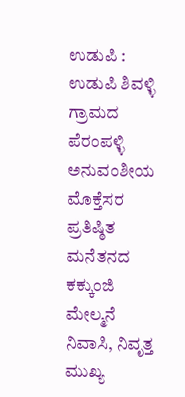ಉಡುಪಿ : ಉಡುಪಿ ಶಿವಳ್ಳಿ ಗ್ರಾಮದ ಪೆರಂಪಳ್ಳಿ ಅನುವಂಶೀಯ ಮೊಕ್ತೆಸರ ಪ್ರತಿಷ್ಠಿತ ಮನೆತನದ ಕಕ್ಕುಂಜಿ ಮೇಲ್ಮನೆ ನಿವಾಸಿ, ನಿವೃತ್ತ ಮುಖ್ಯ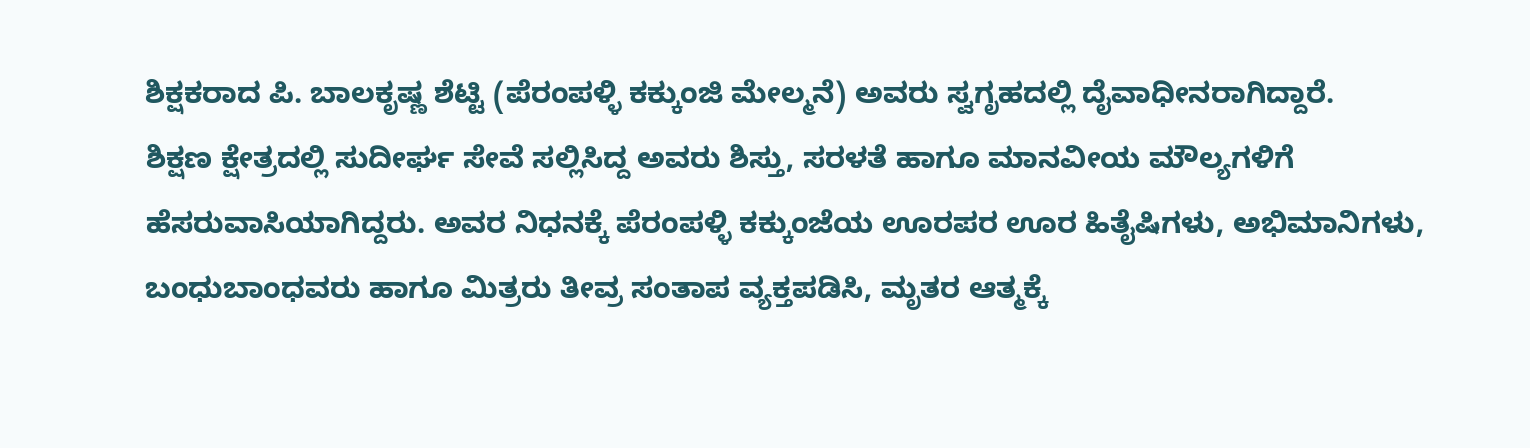ಶಿಕ್ಷಕರಾದ ಪಿ. ಬಾಲಕೃಷ್ಣ ಶೆಟ್ಟಿ (ಪೆರಂಪಳ್ಳಿ ಕಕ್ಕುಂಜಿ ಮೇಲ್ಮನೆ) ಅವರು ಸ್ವಗೃಹದಲ್ಲಿ ದೈವಾಧೀನರಾಗಿದ್ದಾರೆ.
ಶಿಕ್ಷಣ ಕ್ಷೇತ್ರದಲ್ಲಿ ಸುದೀರ್ಘ ಸೇವೆ ಸಲ್ಲಿಸಿದ್ದ ಅವರು ಶಿಸ್ತು, ಸರಳತೆ ಹಾಗೂ ಮಾನವೀಯ ಮೌಲ್ಯಗಳಿಗೆ ಹೆಸರುವಾಸಿಯಾಗಿದ್ದರು. ಅವರ ನಿಧನಕ್ಕೆ ಪೆರಂಪಳ್ಳಿ ಕಕ್ಕುಂಜೆಯ ಊರಪರ ಊರ ಹಿತೈಷಿಗಳು, ಅಭಿಮಾನಿಗಳು, ಬಂಧುಬಾಂಧವರು ಹಾಗೂ ಮಿತ್ರರು ತೀವ್ರ ಸಂತಾಪ ವ್ಯಕ್ತಪಡಿಸಿ, ಮೃತರ ಆತ್ಮಕ್ಕೆ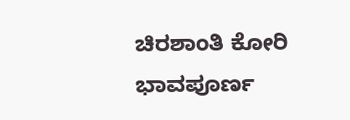ಚಿರಶಾಂತಿ ಕೋರಿ ಭಾವಪೂರ್ಣ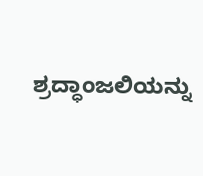ಶ್ರದ್ಧಾಂಜಲಿಯನ್ನು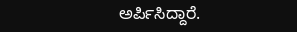ಅರ್ಪಿಸಿದ್ದಾರೆ.